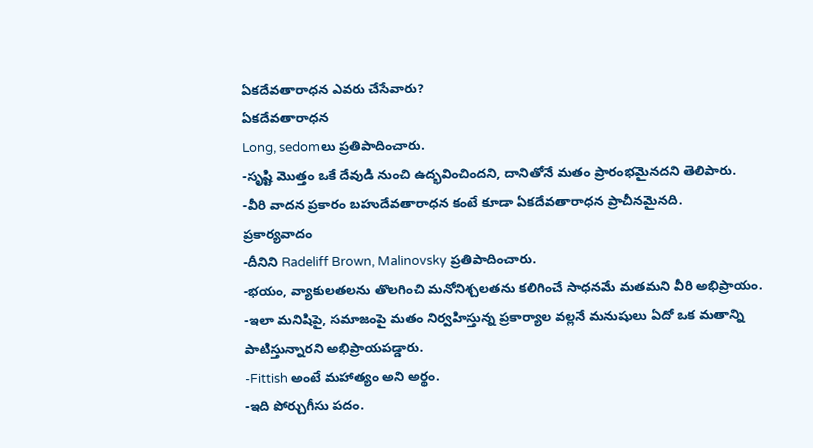ఏకదేవతారాధన ఎవరు చేసేవారు?
ఏకదేవతారాధన
Long, sedomలు ప్రతిపాదించారు.
-సృష్టి మొత్తం ఒకే దేవుడి నుంచి ఉద్భవించిందని, దానితోనే మతం ప్రారంభమైనదని తెలిపారు.
-వీరి వాదన ప్రకారం బహుదేవతారాధన కంటే కూడా ఏకదేవతారాధన ప్రాచీనమైనది.
ప్రకార్యవాదం
-దీనిని Radeliff Brown, Malinovsky ప్రతిపాదించారు.
-భయం, వ్యాకులతలను తొలగించి మనోనిశ్చలతను కలిగించే సాధనమే మతమని వీరి అభిప్రాయం.
-ఇలా మనిషిపై, సమాజంపై మతం నిర్వహిస్తున్న ప్రకార్యాల వల్లనే మనుషులు ఏదో ఒక మతాన్ని పాటిస్తున్నారని అభిప్రాయపడ్డారు.
-Fittish అంటే మహాత్యం అని అర్థం.
-ఇది పోర్చుగీసు పదం.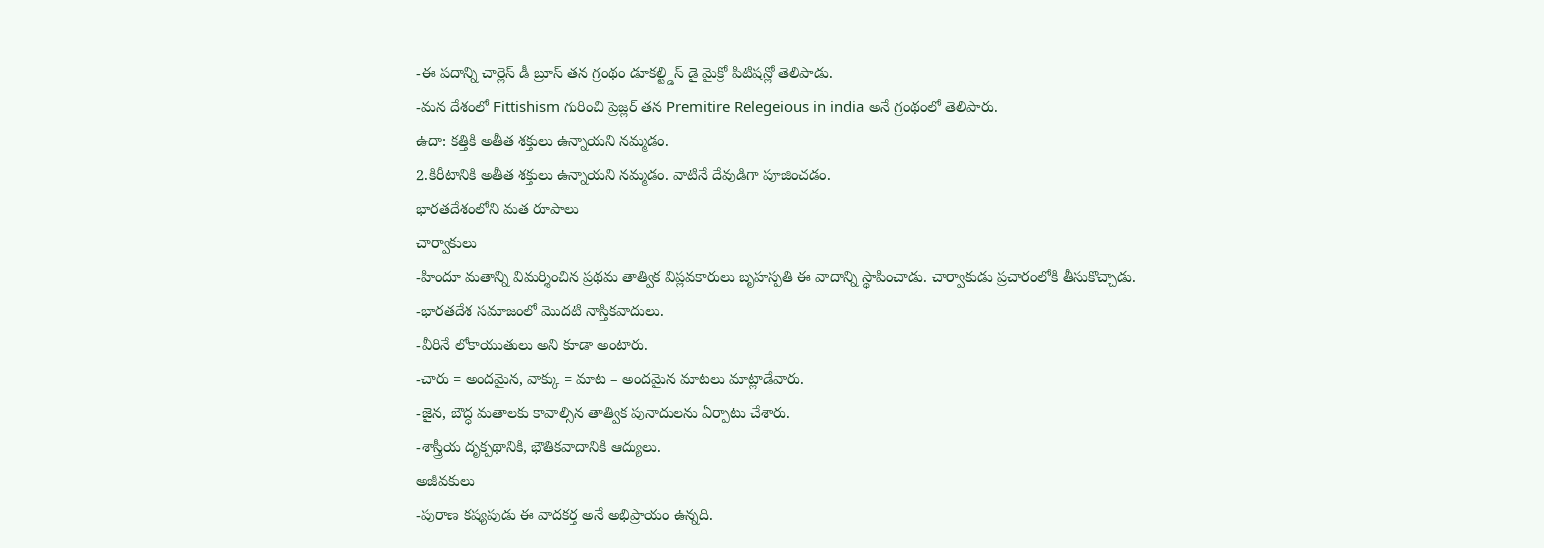-ఈ పదాన్ని చార్లెస్ డీ బ్రూస్ తన గ్రంథం డూకల్ట్డిస్ డై మైక్రో పిటిషన్లో తెలిపాడు.
-మన దేశంలో Fittishism గురించి ప్రెజ్లర్ తన Premitire Relegeious in india అనే గ్రంథంలో తెలిపారు.
ఉదా: కత్తికి అతీత శక్తులు ఉన్నాయని నమ్మడం.
2.కిరీటానికి అతీత శక్తులు ఉన్నాయని నమ్మడం. వాటినే దేవుడిగా పూజించడం.
భారతదేశంలోని మత రూపాలు
చార్వాకులు
-హిందూ మతాన్ని విమర్శించిన ప్రథమ తాత్విక విప్లవకారులు బృహస్పతి ఈ వాదాన్ని స్థాపించాడు. చార్వాకుడు ప్రచారంలోకి తీసుకొచ్చాడు.
-భారతదేశ సమాజంలో మొదటి నాస్తికవాదులు.
-వీరినే లోకాయుతులు అని కూడా అంటారు.
-చారు = అందమైన, వాక్కు = మాట – అందమైన మాటలు మాట్లాడేవారు.
-జైన, బౌద్ధ మతాలకు కావాల్సిన తాత్విక పునాదులను ఏర్పాటు చేశారు.
-శాస్త్రీయ దృక్పథానికి, భౌతికవాదానికి ఆద్యులు.
అజీవకులు
-పురాణ కష్యపుడు ఈ వాదకర్త అనే అభిప్రాయం ఉన్నది.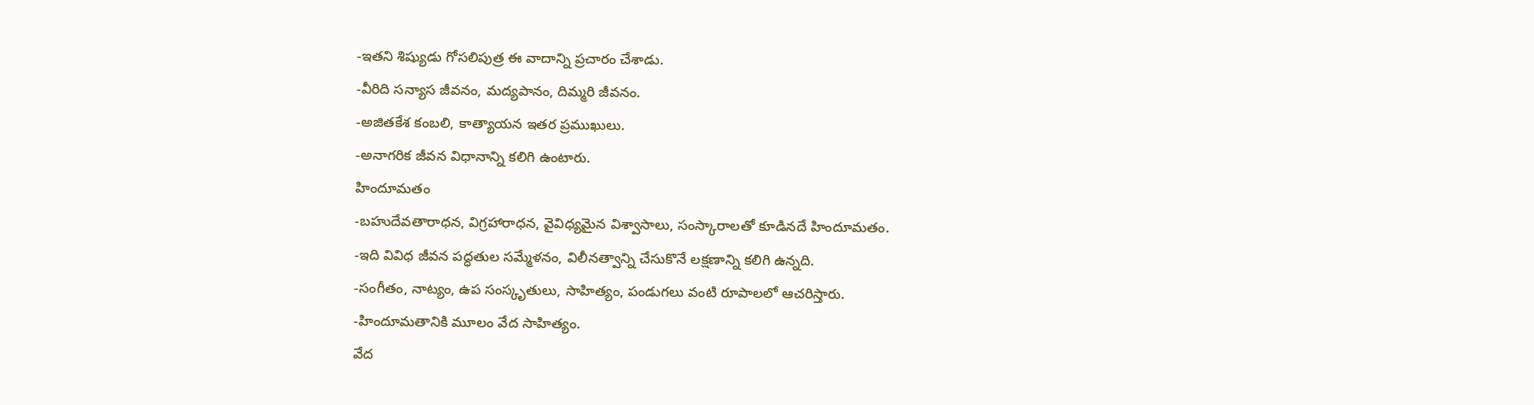-ఇతని శిష్యుడు గోసలిపుత్ర ఈ వాదాన్ని ప్రచారం చేశాడు.
-వీరిది సన్యాస జీవనం, మద్యపానం, దిమ్మరి జీవనం.
-అజితకేశ కంబలి, కాత్యాయన ఇతర ప్రముఖులు.
-అనాగరిక జీవన విధానాన్ని కలిగి ఉంటారు.
హిందూమతం
-బహుదేవతారాధన, విగ్రహారాధన, వైవిధ్యమైన విశ్వాసాలు, సంస్కారాలతో కూడినదే హిందూమతం.
-ఇది వివిధ జీవన పద్ధతుల సమ్మేళనం, విలీనత్వాన్ని చేసుకొనే లక్షణాన్ని కలిగి ఉన్నది.
-సంగీతం, నాట్యం, ఉప సంస్కృతులు, సాహిత్యం, పండుగలు వంటి రూపాలలో ఆచరిస్తారు.
-హిందూమతానికి మూలం వేద సాహిత్యం.
వేద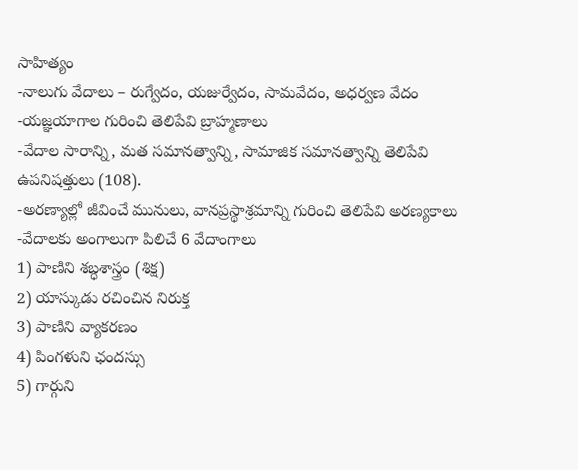సాహిత్యం
-నాలుగు వేదాలు – రుగ్వేదం, యజుర్వేదం, సామవేదం, అధర్వణ వేదం
-యజ్ఞయాగాల గురించి తెలిపేవి బ్రాహ్మణాలు
-వేదాల సారాన్ని, మత సమానత్వాన్ని, సామాజిక సమానత్వాన్ని తెలిపేవి ఉపనిషత్తులు (108).
-అరణ్యాల్లో జీవించే మునులు, వానప్రస్థాశ్రమాన్ని గురించి తెలిపేవి అరణ్యకాలు
-వేదాలకు అంగాలుగా పిలిచే 6 వేదాంగాలు
1) పాణిని శబ్ధశాస్త్రం (శిక్ష)
2) యాస్కుడు రచించిన నిరుక్త
3) పాణిని వ్యాకరణం
4) పింగళుని ఛందస్సు
5) గార్గుని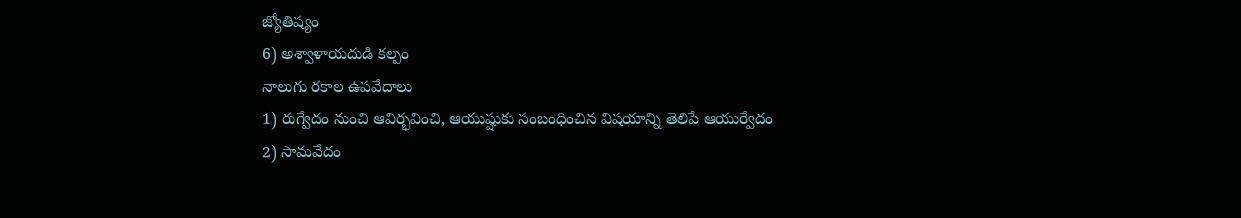జ్యోతిష్యం
6) అశ్వాళాయదుడి కల్పం
నాలుగు రకాల ఉపవేదాలు
1) రుగ్వేదం నుంచి ఆవిర్భవించి, ఆయుష్షుకు సంబంధించిన విషయాన్ని తెలిపే ఆయుర్వేదం
2) సామవేదం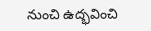నుంచి ఉద్భవించి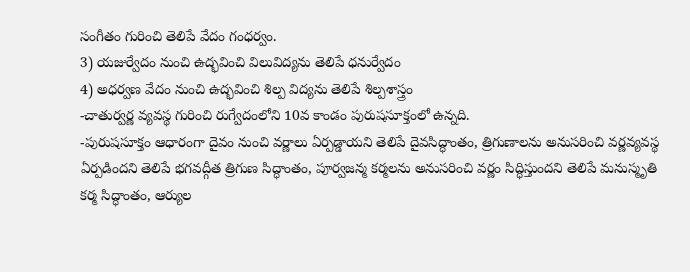సంగీతం గురించి తెలిపే వేదం గంధర్వం.
3) యజుర్వేదం నుంచి ఉద్భవించి విలువిద్యను తెలిపే ధనుర్వేదం
4) అధర్వణ వేదం నుంచి ఉద్భవించి శిల్ప విద్యను తెలిపే శిల్పశాస్త్రం
-చాతుర్వర్ణ వ్యవస్థ గురించి రుగ్వేదంలోని 10వ కాండం పురుషసూక్తంలో ఉన్నది.
-పురుషసూక్తం ఆధారంగా దైవం నుంచి వర్ణాలు ఏర్పడ్డాయని తెలిపే దైవసిద్ధాంతం, త్రిగుణాలను అనుసరించి వర్ణవ్యవస్థ ఏర్పడిందని తెలిపే భగవద్గీత త్రిగుణ సిద్ధాంతం, పూర్వజన్మ కర్మలను అనుసరించి వర్ణం సిద్ధిస్తుందని తెలిపే మనుస్మృతి కర్మ సిద్ధాంతం, ఆర్యుల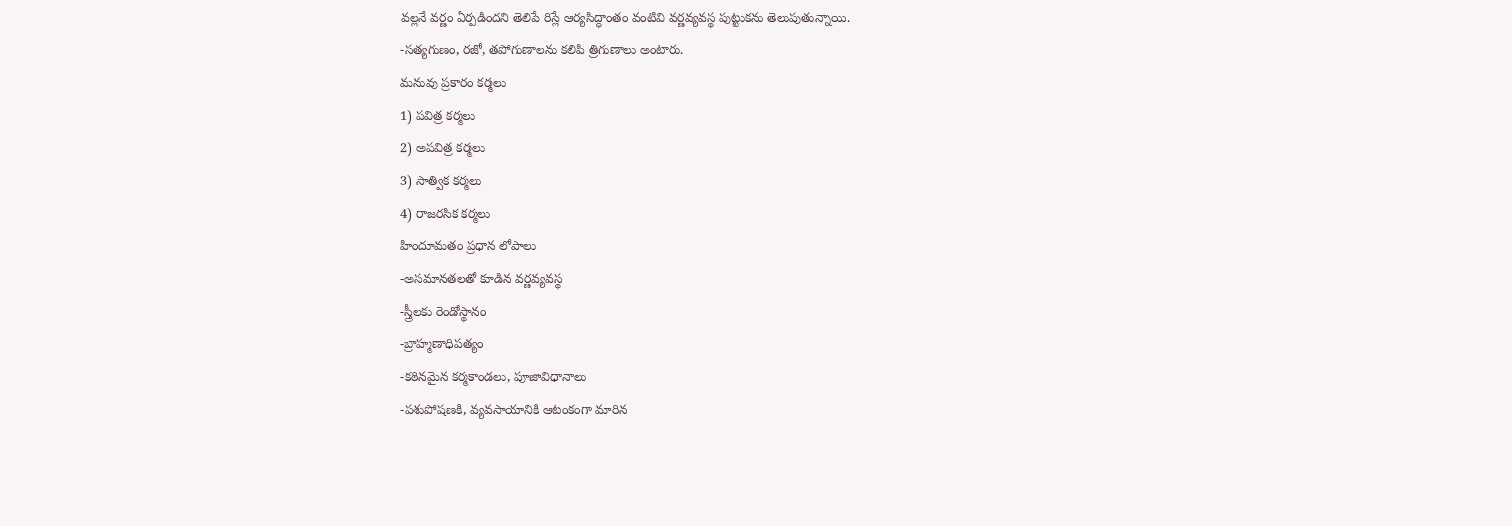వల్లనే వర్ణం ఏర్పడిందని తెలిపే రిస్లే ఆర్యసిద్ధాంతం వంటివి వర్ణవ్యవస్థ పుట్టుకను తెలుపుతున్నాయి.
-సత్యగుణం, రజో, తపోగుణాలను కలిపి త్రిగుణాలు అంటారు.
మనువు ప్రకారం కర్మలు
1) పవిత్ర కర్మలు
2) అపవిత్ర కర్మలు
3) సాత్విక కర్మలు
4) రాజరసిక కర్మలు
హిందూమతం ప్రధాన లోపాలు
-అసమానతలతో కూడిన వర్ణవ్యవస్థ
-స్త్రీలకు రెండోస్థానం
-బ్రాహ్మణాధిపత్యం
-కఠినమైన కర్మకాండలు, పూజావిధానాలు
-పశుపోషణకి, వ్యవసాయానికి ఆటంకంగా మారిన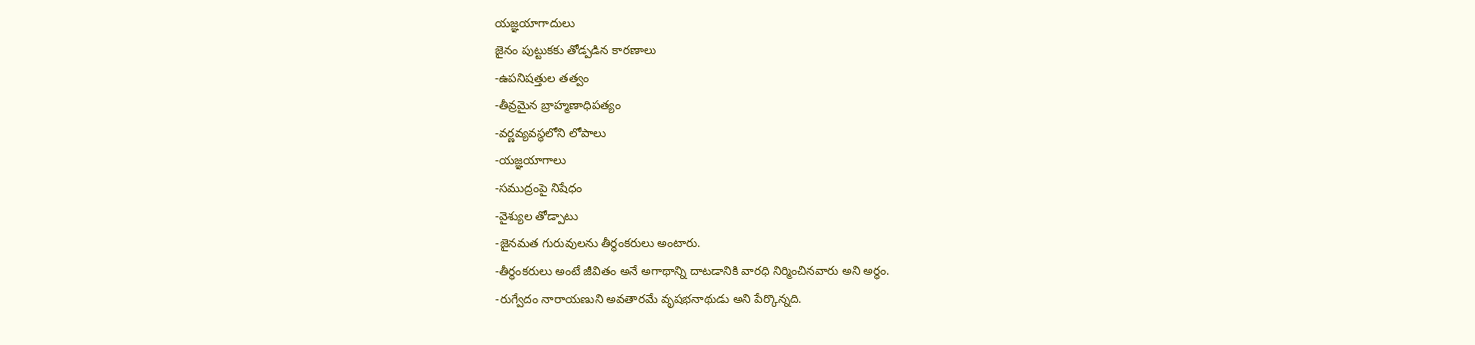యజ్ఞయాగాదులు
జైనం పుట్టుకకు తోడ్పడిన కారణాలు
-ఉపనిషత్తుల తత్వం
-తీవ్రమైన బ్రాహ్మణాధిపత్యం
-వర్ణవ్యవస్థలోని లోపాలు
-యజ్ఞయాగాలు
-సముద్రంపై నిషేధం
-వైశ్యుల తోడ్పాటు
-జైనమత గురువులను తీర్థంకరులు అంటారు.
-తీర్థంకరులు అంటే జీవితం అనే అగాథాన్ని దాటడానికి వారధి నిర్మించినవారు అని అర్థం.
-రుగ్వేదం నారాయణుని అవతారమే వృషభనాథుడు అని పేర్కొన్నది.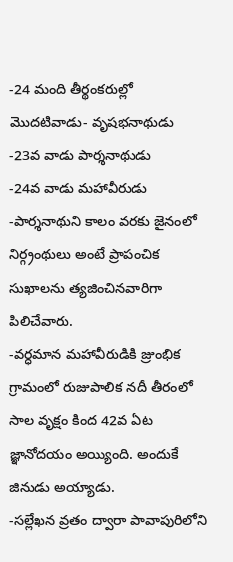-24 మంది తీర్థంకరుల్లో మొదటివాడు- వృషభనాథుడు
-23వ వాడు పార్శనాథుడు
-24వ వాడు మహావీరుడు
-పార్శనాథుని కాలం వరకు జైనంలో నిర్గ్రంథులు అంటే ప్రాపంచిక సుఖాలను త్యజించినవారిగా పిలిచేవారు.
-వర్ధమాన మహావీరుడికి జ్రుంభిక గ్రామంలో రుజుపాలిక నదీ తీరంలో సాల వృక్షం కింద 42వ ఏట జ్ఞానోదయం అయ్యింది. అందుకే జినుడు అయ్యాడు.
-సల్లేఖన వ్రతం ద్వారా పావాపురిలోని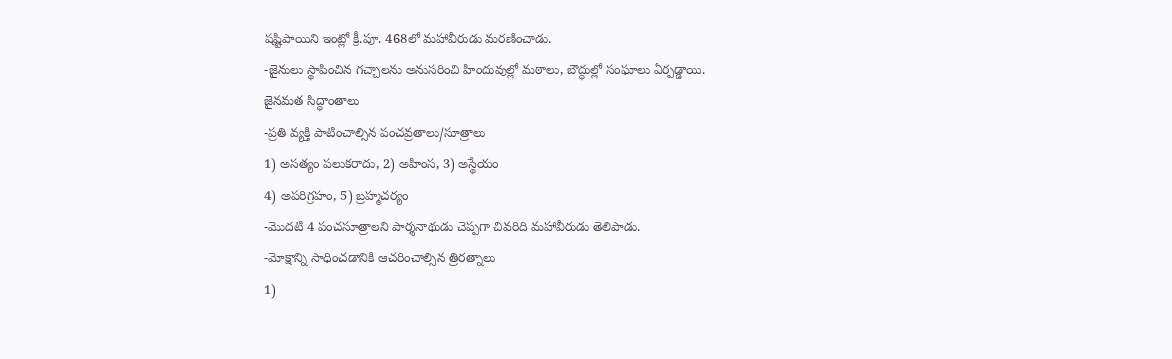షష్టిపాయిని ఇంట్లో క్రీ.పూ. 468లో మహావీరుడు మరణించాడు.
-జైనులు స్థాపించిన గచ్చాలను అనుసరించి హిందువుల్లో మఠాలు, బౌద్ధుల్లో సంఘాలు ఏర్పడ్డాయి.
జైనమత సిద్ధాంతాలు
-ప్రతి వ్యక్తి పాటించాల్సిన పంచవ్రతాలు/సూత్రాలు
1) అసత్యం పలుకరాదు, 2) అహింస, 3) అస్థేయం
4) అపరిగ్రహం, 5) బ్రహ్మచర్యం
-మొదటి 4 పంచసూత్రాలని పార్శనాథుడు చెప్పగా చివరిది మహావీరుడు తెలిపాడు.
-మోక్షాన్ని సాధించడానికి ఆచరించాల్సిన త్రిరత్నాలు
1)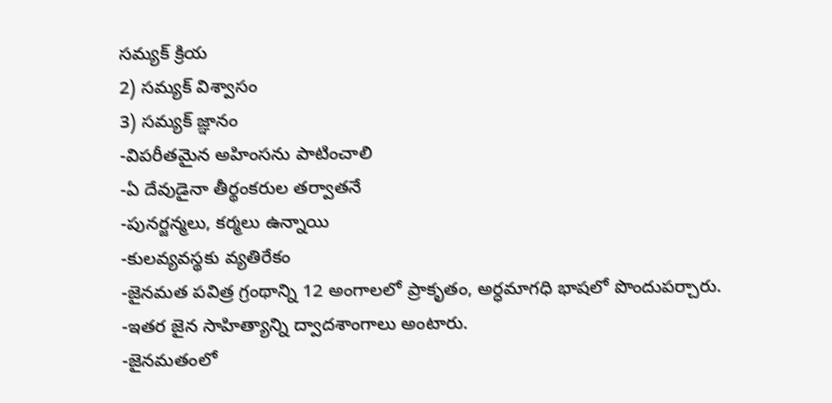సమ్యక్ క్రియ
2) సమ్యక్ విశ్వాసం
3) సమ్యక్ జ్ఞానం
-విపరీతమైన అహింసను పాటించాలి
-ఏ దేవుడైనా తీర్థంకరుల తర్వాతనే
-పునర్జన్మలు, కర్మలు ఉన్నాయి
-కులవ్యవస్థకు వ్యతిరేకం
-జైనమత పవిత్ర గ్రంథాన్ని 12 అంగాలలో ప్రాకృతం, అర్ధమాగధి భాషలో పొందుపర్చారు.
-ఇతర జైన సాహిత్యాన్ని ద్వాదశాంగాలు అంటారు.
-జైనమతంలో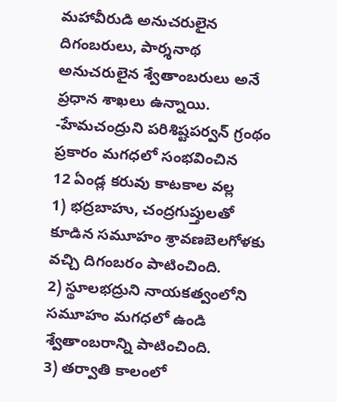మహావీరుడి అనుచరులైన దిగంబరులు, పార్శనాథ అనుచరులైన శ్వేతాంబరులు అనే ప్రధాన శాఖలు ఉన్నాయి.
-హేమచంద్రుని పరిశిష్టపర్వన్ గ్రంథం ప్రకారం మగధలో సంభవించిన
12 ఏండ్ల కరువు కాటకాల వల్ల
1) భద్రబాహు, చంద్రగుప్తులతో కూడిన సమూహం శ్రావణబెలగోళకు వచ్చి దిగంబరం పాటించింది.
2) స్థూలభద్రుని నాయకత్వంలోని సమూహం మగధలో ఉండి శ్వేతాంబరాన్ని పాటించింది.
3) తర్వాతి కాలంలో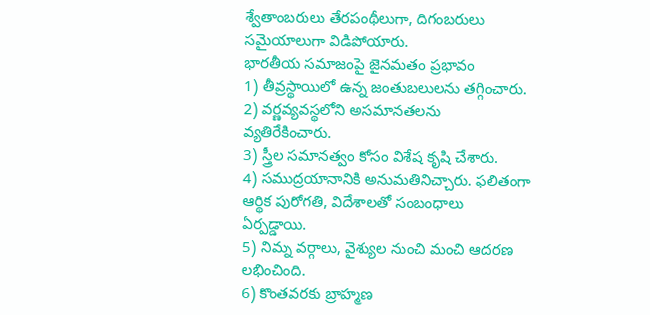శ్వేతాంబరులు తేరపంథీలుగా, దిగంబరులు సమైయాలుగా విడిపోయారు.
భారతీయ సమాజంపై జైనమతం ప్రభావం
1) తీవ్రస్థాయిలో ఉన్న జంతుబలులను తగ్గించారు.
2) వర్ణవ్యవస్థలోని అసమానతలను వ్యతిరేకించారు.
3) స్త్రీల సమానత్వం కోసం విశేష కృషి చేశారు.
4) సముద్రయానానికి అనుమతినిచ్చారు. ఫలితంగా ఆర్థిక పురోగతి, విదేశాలతో సంబంధాలు ఏర్పడ్డాయి.
5) నిమ్న వర్గాలు, వైశ్యుల నుంచి మంచి ఆదరణ లభించింది.
6) కొంతవరకు బ్రాహ్మణ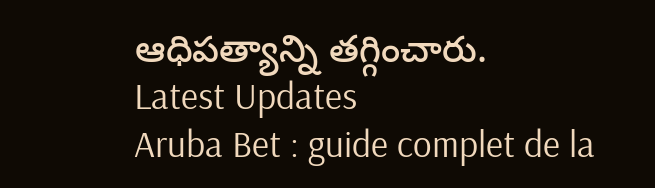ఆధిపత్యాన్ని తగ్గించారు.
Latest Updates
Aruba Bet : guide complet de la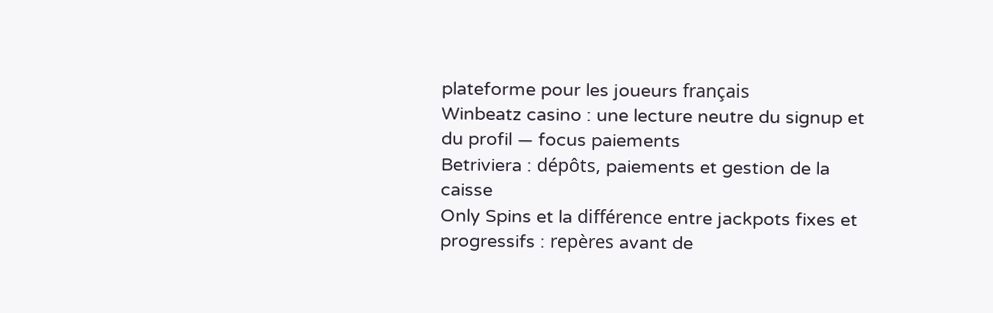plateforme pour les joueurs français
Winbeatz casino : une lecture neutre du signup et du profil — focus paiements
Betriviera : dépôts, paiements et gestion de la caisse
Only Spins et la différence entre jackpots fixes et progressifs : repères avant de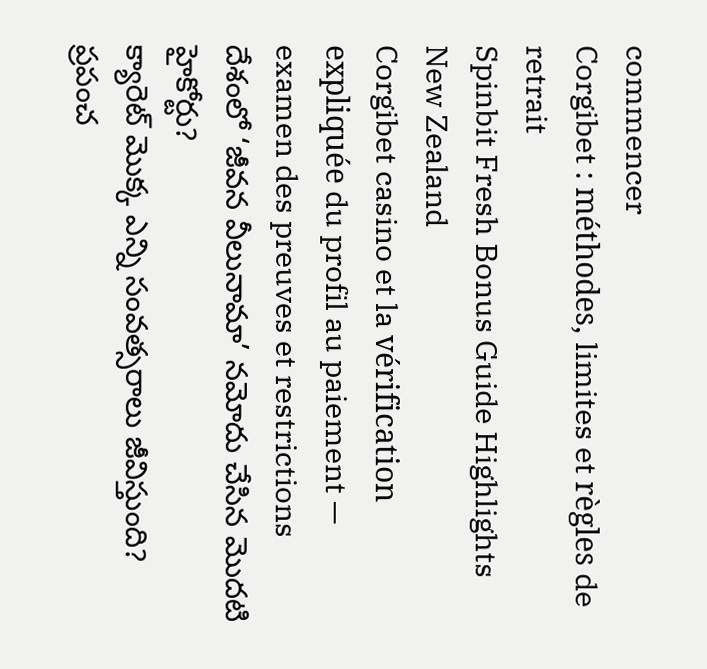commencer
Corgibet : méthodes, limites et règles de retrait
Spinbit Fresh Bonus Guide Highlights New Zealand
Corgibet casino et la vérification expliquée du profil au paiement — examen des preuves et restrictions
దేశంలో ‘జీవన వీలునామా’ నమోదు చేసిన మొదటి హైకోర్టు?
క్యారెట్ మొక్క ఎన్ని సంవత్సరాలు జీవిస్తుంది?
ప్రపంచ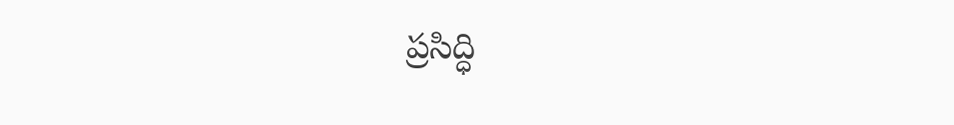ప్రసిద్ధి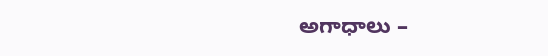అగాధాలు –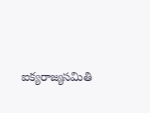ఐక్యరాజ్యసమితి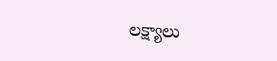లక్ష్యాలు